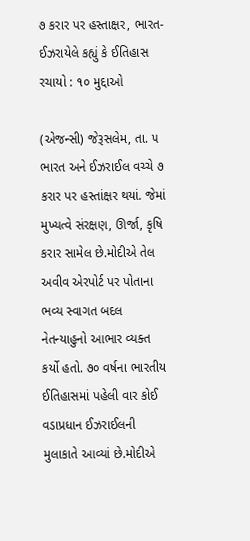૭ કરાર પર હસ્તાક્ષર, ભારત-ઈઝરાયેલે કહ્યું કે ઈતિહાસ રચાયો : ૧૦ મુદ્દાઓ

(એજન્સી) જેરૂસલેમ, તા. ૫
ભારત અને ઈઝરાઈલ વચ્ચે ૭ કરાર પર હસ્તાંક્ષર થયાં. જેમાં મુખ્યત્વે સંરક્ષણ, ઊર્જા, કૃષિ કરાર સામેલ છે.મોદીએ તેલ અવીવ એરપોર્ટ પર પોતાના ભવ્ય સ્વાગત બદલ નેતન્યાહુનો આભાર વ્યક્ત કર્યો હતો. ૭૦ વર્ષના ભારતીય ઈતિહાસમાં પહેલી વાર કોઈ વડાપ્રધાન ઈઝરાઈલની મુલાકાતે આવ્યાં છે.મોદીએ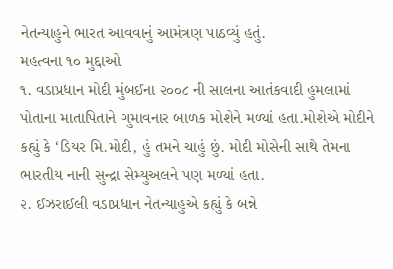નેતન્યાહુને ભારત આવવાનું આમંત્રણ પાઠવ્યું હતું.
મહત્વના ૧૦ મુદ્દાઓ
૧. વડાપ્રધાન મોદી મુંબઈના ૨૦૦૮ ની સાલના આતંકવાદી હુમલામાં પોતાના માતાપિતાને ગુમાવનાર બાળક મોશેને મળ્યાં હતા.મોશેએ મોદીને કહ્યું કે ‘ડિયર મિ.મોદી, હું તમને ચાહું છું. મોદી મોસેની સાથે તેમના ભારતીય નાની સુન્દ્રા સેમ્યુઅલને પણ મળ્યાં હતા.
૨. ઈઝરાઈલી વડાપ્રધાન નેતન્યાહુએ કહ્યું કે બન્ને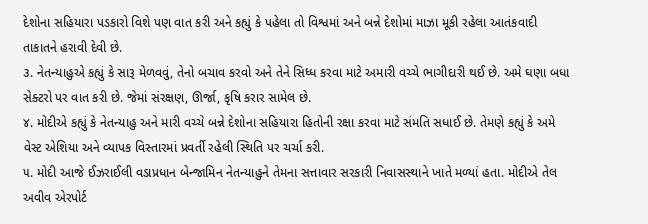દેશોના સહિયારા પડકારો વિશે પણ વાત કરી અને કહ્યું કે પહેલા તો વિશ્વમાં અને બન્ને દેશોમાં માઝા મૂકી રહેલા આતંકવાદી તાકાતને હરાવી દેવી છે.
૩. નેતન્યાહુએ કહ્યું કે સારૂ મેળવવું, તેનો બચાવ કરવો અને તેને સિધ્ધ કરવા માટે અમારી વચ્ચે ભાગીદારી થઈ છે. અમે ઘણા બધા સેક્ટરો પર વાત કરી છે. જેમાં સંરક્ષણ, ઊર્જા, કૃષિ કરાર સામેલ છે.
૪. મોદીએ કહ્યું કે નેતન્યાહુ અને મારી વચ્ચે બન્ને દેશોના સહિયારા હિતોની રક્ષા કરવા માટે સંમતિ સધાઈ છે. તેમણે કહ્યું કે અમે વેસ્ટ એશિયા અને વ્યાપક વિસ્તારમાં પ્રવર્તી રહેલી સ્થિતિ પર ચર્ચા કરી.
૫. મોદી આજે ઈઝરાઈલી વડાપ્રધાન બેન્જામિન નેતન્યાહુને તેમના સત્તાવાર સરકારી નિવાસસ્થાને ખાતે મળ્યાં હતા. મોદીએ તેલ અવીવ એરપોર્ટ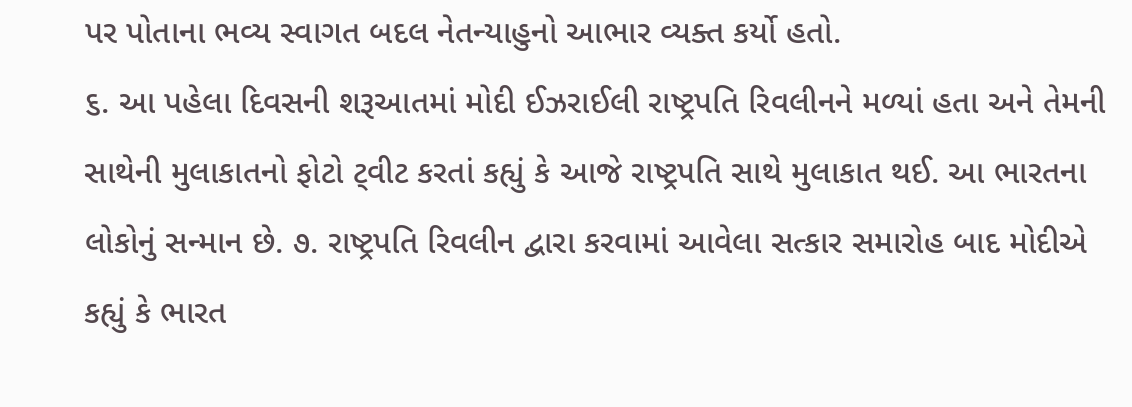પર પોતાના ભવ્ય સ્વાગત બદલ નેતન્યાહુનો આભાર વ્યક્ત કર્યો હતો.
૬. આ પહેલા દિવસની શરૂઆતમાં મોદી ઈઝરાઈલી રાષ્ટ્રપતિ રિવલીનને મળ્યાં હતા અને તેમની સાથેની મુલાકાતનો ફોટો ટ્‌વીટ કરતાં કહ્યું કે આજે રાષ્ટ્રપતિ સાથે મુલાકાત થઈ. આ ભારતના લોકોનું સન્માન છે. ૭. રાષ્ટ્રપતિ રિવલીન દ્વારા કરવામાં આવેલા સત્કાર સમારોહ બાદ મોદીએ કહ્યું કે ભારત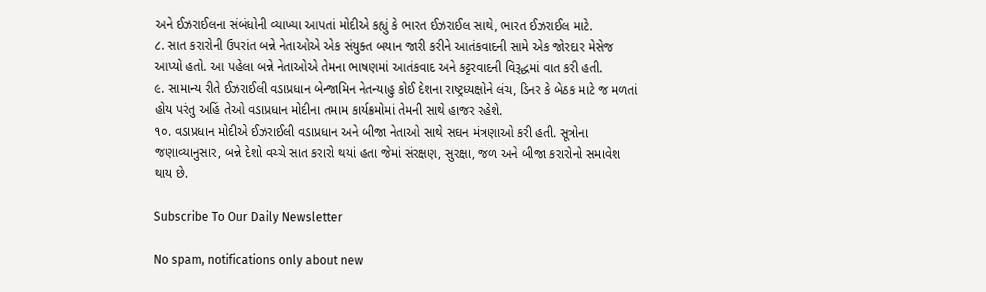અને ઈઝરાઈલના સંબંધોની વ્યાખ્યા આપતાં મોદીએ કહ્યું કે ભારત ઈઝરાઈલ સાથે, ભારત ઈઝરાઈલ માટે.
૮. સાત કરારોની ઉપરાંત બન્ને નેતાઓએ એક સંયુક્ત બયાન જારી કરીને આતંકવાદની સામે એક જોરદાર મેસેજ આપ્યો હતો. આ પહેલા બન્ને નેતાઓએ તેમના ભાષણમાં આતંકવાદ અને કટ્ટરવાદની વિરૂદ્ધમાં વાત કરી હતી.
૯. સામાન્ય રીતે ઈઝરાઈલી વડાપ્રધાન બેન્જામિન નેતન્યાહુ કોઈ દેશના રાષ્ટ્રધ્યક્ષોને લંચ, ડિનર કે બેઠક માટે જ મળતાં હોય પરંતુ અહિં તેઓ વડાપ્રધાન મોદીના તમામ કાર્યક્રમોમાં તેમની સાથે હાજર રહેશે.
૧૦. વડાપ્રધાન મોદીએ ઈઝરાઈલી વડાપ્રધાન અને બીજા નેતાઓ સાથે સઘન મંત્રણાઓ કરી હતી. સૂત્રોના જણાવ્યાનુસાર, બન્ને દેશો વચ્ચે સાત કરારો થયાં હતા જેમાં સંરક્ષણ, સુરક્ષા, જળ અને બીજા કરારોનો સમાવેશ થાય છે.

Subscribe To Our Daily Newsletter

No spam, notifications only about new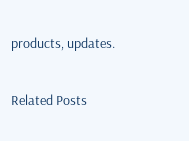products, updates.

Related Posts